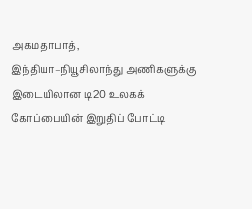அகமதாபாத்,
இந்தியா–நியூசிலாந்து அணிகளுக்கு இடையிலான டி20 உலகக் கோப்பையின் இறுதிப் போட்டி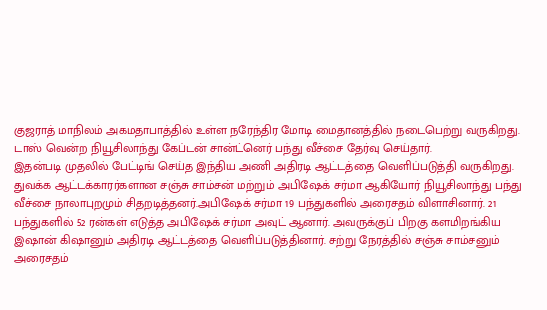குஜராத் மாநிலம் அகமதாபாத்தில் உள்ள நரேந்திர மோடி மைதானத்தில் நடைபெற்று வருகிறது. டாஸ் வென்ற நியூசிலாந்து கேப்டன் சான்ட்னெர் பந்து வீச்சை தேர்வு செய்தார்.
இதன்படி முதலில் பேட்டிங் செய்த இந்திய அணி அதிரடி ஆட்டத்தை வெளிப்படுத்தி வருகிறது. துவக்க ஆட்டக்காரர்களான சஞ்சு சாம்சன் மற்றும் அபிஷேக் சர்மா ஆகியோர் நியூசிலாந்து பந்து வீச்சை நாலாபுறமும் சிதறடித்தனர்.அபிஷேக் சர்மா 19 பந்துகளில் அரைசதம் விளாசினார். 21 பந்துகளில் 52 ரன்கள் எடுத்த அபிஷேக் சர்மா அவுட் ஆனார். அவருக்குப் பிறகு களமிறங்கிய இஷான் கிஷானும் அதிரடி ஆட்டத்தை வெளிப்படுத்தினார். சற்று நேரத்தில் சஞ்சு சாம்சனும் அரைசதம்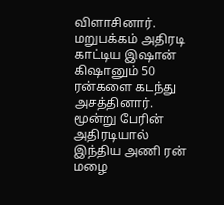விளாசினார். மறுபக்கம் அதிரடி காட்டிய இஷான் கிஷானும் 50 ரன்களை கடந்து அசத்தினார்.
மூன்று பேரின் அதிரடியால் இந்திய அணி ரன் மழை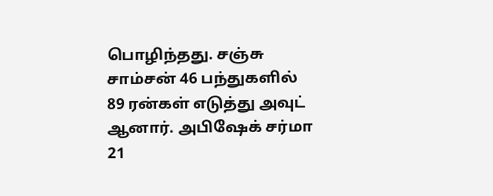பொழிந்தது. சஞ்சு சாம்சன் 46 பந்துகளில் 89 ரன்கள் எடுத்து அவுட் ஆனார். அபிஷேக் சர்மா 21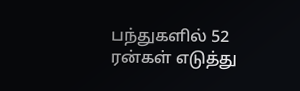பந்துகளில் 52 ரன்கள் எடுத்து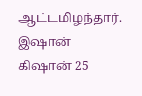ஆட்டமிழந்தார். இஷான் கிஷான் 25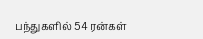பந்துகளில் 54 ரன்கள்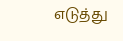எடுத்து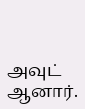அவுட் ஆனார்.